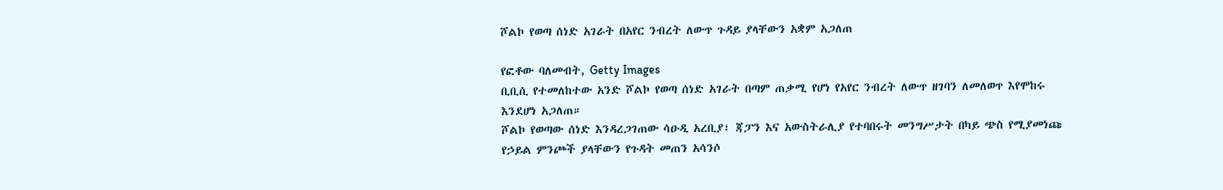ሾልኮ የወጣ ሰነድ አገራት በአየር ንብረት ለውጥ ጉዳይ ያላቸውን አቋም አጋለጠ

የፎቶው ባለመብት, Getty Images
ቢቢሲ የተመለከተው አንድ ሾልኮ የወጣ ሰነድ አገራት በጣም ጠቃሚ የሆነ የአየር ንብረት ለውጥ ዘገባን ለመለወጥ እየሞከሩ እንደሆነ አጋለጠ።
ሾልኮ የወጣው ሰነድ እንዳረጋገጠው ሳዑዲ አረቢያ፣ ጃፓን እና አውስትራሊያ የተባበሩት መንግሥታት በካይ ጭስ የሚያመነጩ የኃይል ምንጮች ያላቸውን የጉዳት መጠን አሳንሶ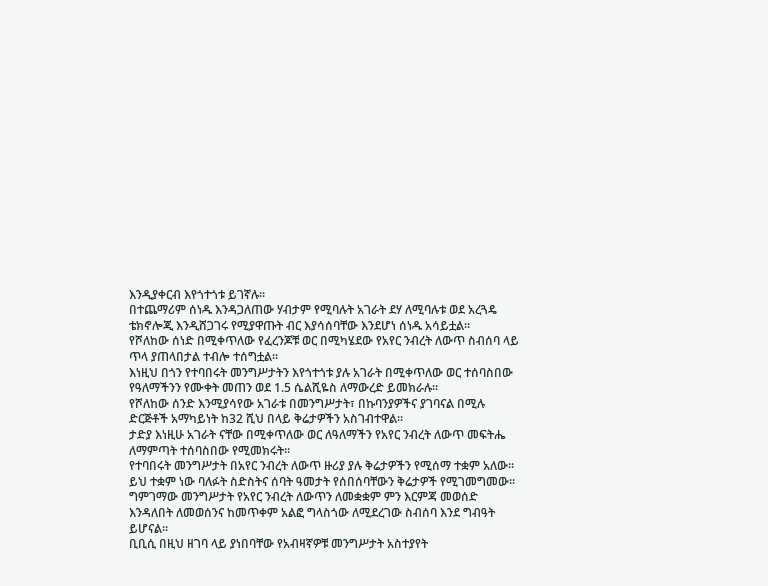እንዲያቀርብ እየጎተጎቱ ይገኛሉ።
በተጨማሪም ሰነዱ እንዳጋለጠው ሃብታም የሚባሉት አገራት ደሃ ለሚባሉቱ ወደ አረጓዴ ቴክኖሎጂ እንዲሸጋገሩ የሚያዋጡት ብር እያሳሰባቸው እንደሆነ ሰነዱ አሳይቷል።
የሾለከው ሰነድ በሚቀጥለው የፈረንጆቹ ወር በሚካሄደው የአየር ንብረት ለውጥ ስብሰባ ላይ ጥላ ያጠላበታል ተብሎ ተሰግቷል።
እነዚህ በጎን የተባበሩት መንግሥታትን እየጎተጎቱ ያሉ አገራት በሚቀጥለው ወር ተሰባስበው የዓለማችንን የሙቀት መጠን ወደ 1.5 ሴልሺዬስ ለማውረድ ይመክራሉ።
የሾለከው ሰንድ እንሚያሳየው አገራቱ በመንግሥታት፣ በኩባንያዎችና ያገባናል በሚሉ ድርጅቶች አማካይነት ከ32 ሺህ በላይ ቅሬታዎችን አስገብተዋል።
ታድያ እነዚሁ አገራት ናቸው በሚቀጥለው ወር ለዓለማችን የአየር ንብረት ለውጥ መፍትሔ ለማምጣት ተሰባስበው የሚመክሩት።
የተባበሩት መንግሥታት በአየር ንብረት ለውጥ ዙሪያ ያሉ ቅሬታዎችን የሚሰማ ተቋም አለው። ይህ ተቋም ነው ባለፉት ስድስትና ሰባት ዓመታት የሰበሰባቸውን ቅሬታዎች የሚገመግመው።
ግምገማው መንግሥታት የአየር ንብረት ለውጥን ለመቋቋም ምን እርምጃ መወሰድ እንዳለበት ለመወሰንና ከመጥቀም አልፎ ግላስጎው ለሚደረገው ስብሰባ እንደ ግብዓት ይሆናል።
ቢቢሲ በዚህ ዘገባ ላይ ያነበባቸው የአብዛኛዎቹ መንግሥታት አስተያየት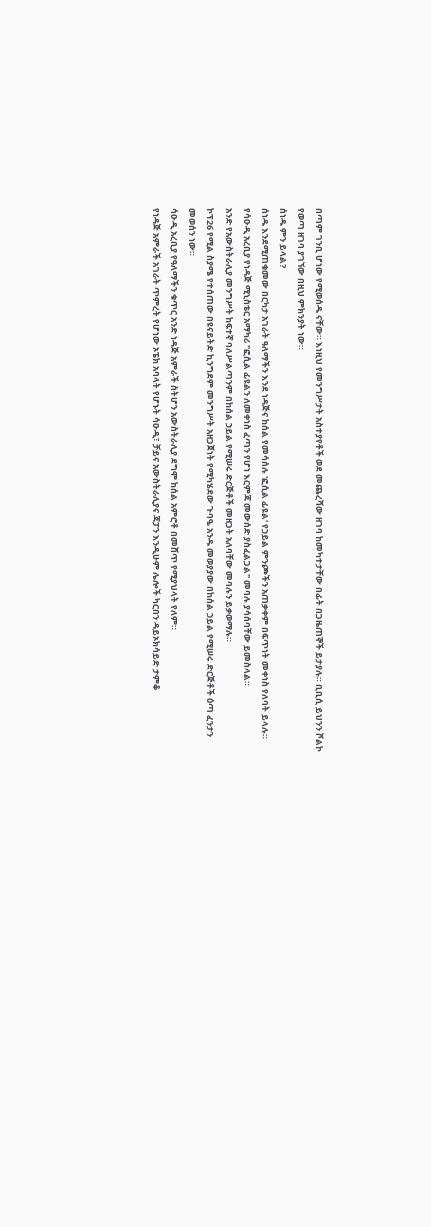በጣም ገንቢ ሆነው የሚወሰዱ ናቸው። እነዚህ የመንግሥታት አስተያየቶች ወደ መጨረሻው ዘገባ ከመካተታቸው በፊት በጋዜጠኞች ይታያሉ። ቢቢሲ ይህንን ሾልኮ የወጣ ዘገባ ያገኘው በዚህ ምክንያት ነው።
ሰነዱ ምን ይላል?
ሰነዱ እንደሚጠቁመው በርካታ አገራት ዓለማችን እንደ ነዳጅና ከሰል የመሳሰሉ 'ፎሲል ፊዩል' የኃይል ምንጮችን አጠቃቀም በፍጥነት መቀነስ የለባት ይላሉ።
የሳዑዲ አረቢያ የነዳጅ ሚኒስቴር አማካሪ "ፎሲል ፊዩልን ለመቀነስ ፈጣን የሆነ እርምጃ መውሰድ ያስፈልጋል" መባሉ ያሳሰባቸው ይመስላል።
አንድ የአውስትራሊያ መንግሥት ከፍተኛ ባለሥልጣንም በከሰል ኃይል የሚሠሩ ድርጅቶች መዘጋት አለባቸው መባሉን ይቃወማሉ።
ኮፕ26 የሚል ስያሜ የተሰጠው በዩናይትድ ኪንግደም መንግሥት አዘጋጀነት የሚካሄደው ጉባዔ አንዱ መወያያው በከሰል ኃይል የሚሠሩ ድርጅቶች ዕጣ ፈንታን መወሰን ነው።
ሳዑዲ አረቢያ የዓለማችን ቁጥር አንድ ነዳጅ አምራች ስትሆን አውስትራሊያ ደግሞ ከሰል አምሮቶ በመሸጥ የሚያህላት የለም።
የነዳጅ አምራች አገራት ጥምረት የሆነው ኦፔክ አባላት የሆኑት ሳዑዲ፣ ቻይና አውስትራሊያና ጃፓን እንዲሁም ሌሎች ካርበን ዳይኦክሳይድ ታምቆ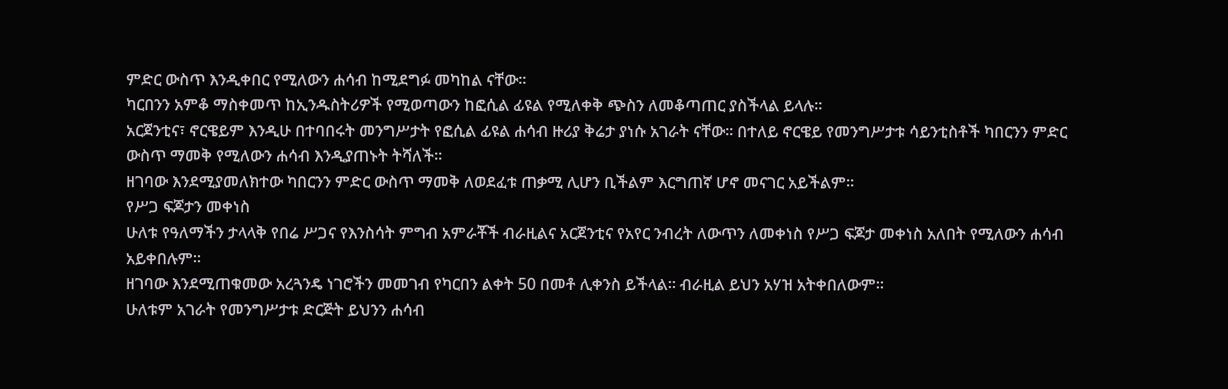ምድር ውስጥ እንዲቀበር የሚለውን ሐሳብ ከሚደግፉ መካከል ናቸው።
ካርበንን አምቆ ማስቀመጥ ከኢንዱስትሪዎች የሚወጣውን ከፎሲል ፊዩል የሚለቀቅ ጭስን ለመቆጣጠር ያስችላል ይላሉ።
አርጀንቲና፣ ኖርዌይም እንዲሁ በተባበሩት መንግሥታት የፎሲል ፊዩል ሐሳብ ዙሪያ ቅሬታ ያነሱ አገራት ናቸው። በተለይ ኖርዌይ የመንግሥታቱ ሳይንቲስቶች ካበርንን ምድር ውስጥ ማመቅ የሚለውን ሐሳብ እንዲያጠኑት ትሻለች።
ዘገባው እንደሚያመለክተው ካበርንን ምድር ውስጥ ማመቅ ለወደፈቱ ጠቃሚ ሊሆን ቢችልም እርግጠኛ ሆኖ መናገር አይችልም።
የሥጋ ፍጆታን መቀነስ
ሁለቱ የዓለማችን ታላላቅ የበሬ ሥጋና የእንስሳት ምግብ አምራቾች ብራዚልና አርጀንቲና የአየር ንብረት ለውጥን ለመቀነስ የሥጋ ፍጆታ መቀነስ አለበት የሚለውን ሐሳብ አይቀበሉም።
ዘገባው እንደሚጠቁመው አረጓንዴ ነገሮችን መመገብ የካርበን ልቀት 50 በመቶ ሊቀንስ ይችላል። ብራዚል ይህን አሃዝ አትቀበለውም።
ሁለቱም አገራት የመንግሥታቱ ድርጅት ይህንን ሐሳብ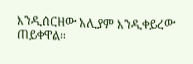እንዲሰርዘው አሊያም እንዲቀይረው ጠይቀዋል።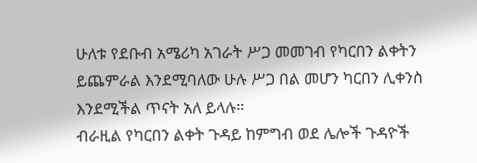ሁለቱ የደቡብ አሜሪካ አገራት ሥጋ መመገብ የካርበን ልቀትን ይጨምራል እንደሚባለው ሁሉ ሥጋ በል መሆን ካርበን ሊቀንስ እንደሚችል ጥናት አለ ይላሉ።
ብራዚል የካርበን ልቀት ጉዳይ ከምግብ ወደ ሌሎች ጉዳዮች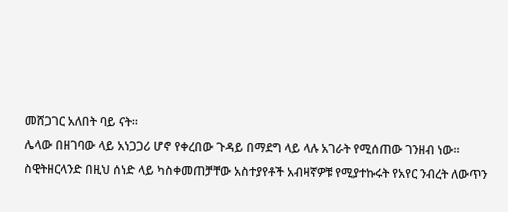መሸጋገር አለበት ባይ ናት።
ሌላው በዘገባው ላይ አነጋጋሪ ሆኖ የቀረበው ጉዳይ በማደግ ላይ ላሉ አገራት የሚሰጠው ገንዘብ ነው።
ስዊትዘርላንድ በዚህ ሰነድ ላይ ካስቀመጠቻቸው አስተያየቶች አብዛኛዎቹ የሚያተኩሩት የአየር ንብረት ለውጥን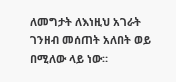ለመግታት ለእነዚህ አገራት ገንዘብ መሰጠት አለበት ወይ በሚለው ላይ ነው።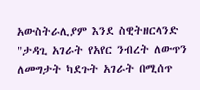አውስትራሊያም እንደ ስዊትዘርላንድ "ታዳጊ አገራት የአየር ንብረት ለውጥን ለመግታት ካደጉት አገራት በሚሰጥ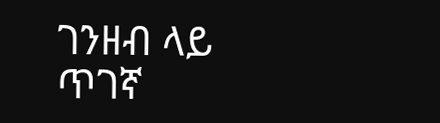ገንዘብ ላይ ጥገኛ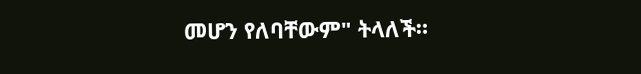መሆን የለባቸውም" ትላለች።